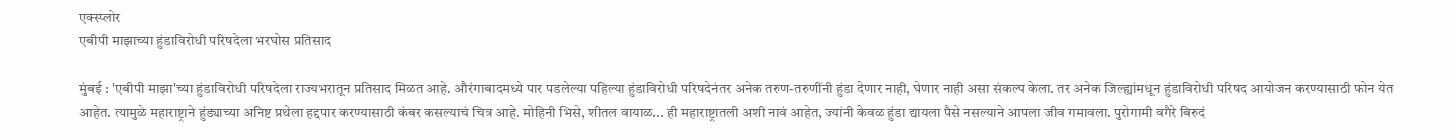एक्स्प्लोर
एबीपी माझाच्या हुंडाविरोधी परिषदेला भरघोस प्रतिसाद

मुंबई : 'एबीपी माझा'च्या हुंडाविरोधी परिषदेला राज्यभरातून प्रतिसाद मिळत आहे. औरंगाबादमध्ये पार पडलेल्या पहिल्या हुंडाविरोधी परिषदेनंतर अनेक तरुण-तरुणींनी हुंडा देणार नाही, घेणार नाही असा संकल्प केला. तर अनेक जिल्ह्यांमधून हुंडाविरोधी परिषद आयोजन करण्यासाठी फोन येत आहेत. त्यामुळे महाराष्ट्राने हुंड्याच्या अनिष्ट प्रथेला हद्दपार करण्यासाठी कंबर कसल्याचं चित्र आहे. मोहिनी भिसे, शीतल वायाळ... ही महाराष्ट्रातली अशी नावं आहेत, ज्यांनी केवळ हुंडा द्यायला पैसे नसल्याने आपला जीव गमावला. पुरोगामी वगैरे बिरुदं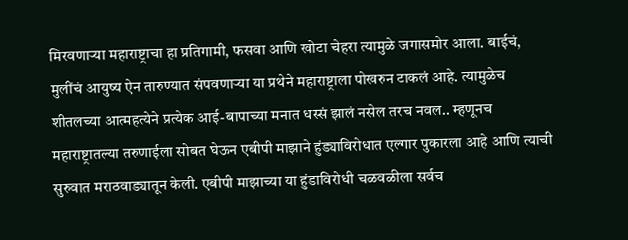मिरवणाऱ्या महाराष्ट्राचा हा प्रतिगामी, फसवा आणि खोटा चेहरा त्यामुळे जगासमोर आला. बाईचं, मुलींचं आयुष्य ऐन तारुण्यात संपवणाऱ्या या प्रथेने महाराष्ट्राला पोखरुन टाकलं आहे. त्यामुळेच शीतलच्या आत्महत्येने प्रत्येक आई-बापाच्या मनात धस्सं झालं नसेल तरच नवल.. म्हणूनच महाराष्ट्रातल्या तरुणाईला सोबत घेऊन एबीपी माझाने हुंड्याविरोधात एल्गार पुकारला आहे आणि त्याची सुरुवात मराठवाड्यातून केली. एबीपी माझाच्या या हुंडाविरोधी चळवळीला सर्वच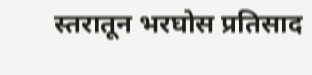स्तरातून भरघोस प्रतिसाद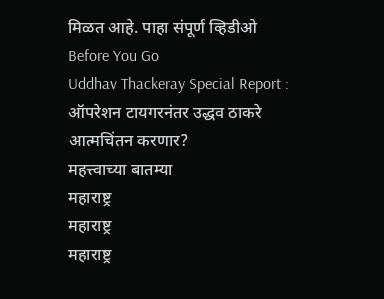मिळत आहे. पाहा संपूर्ण व्हिडीओ
Before You Go
Uddhav Thackeray Special Report : ऑपरेशन टायगरनंतर उद्धव ठाकरे आत्मचिंतन करणार?
महत्त्वाच्या बातम्या
महाराष्ट्र
महाराष्ट्र
महाराष्ट्र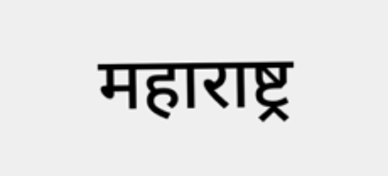महाराष्ट्र